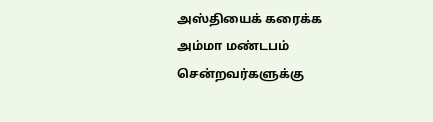அஸ்தியைக் கரைக்க அம்மா மண்டபம் சென்றவர்களுக்கு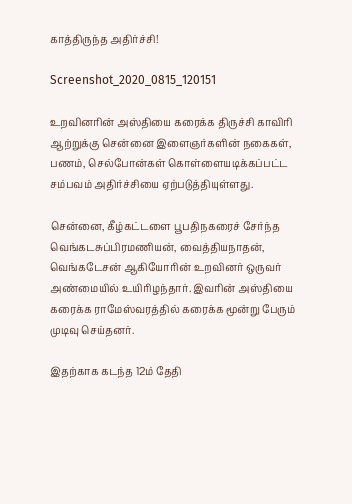காத்திருந்த அதிர்ச்சி!

Screenshot_2020_0815_120151

உறவினரின் அஸ்தியை கரைக்க திருச்சி காவிரி ஆற்றுக்கு சென்னை இளைஞர்களின் நகைகள், பணம், செல்போன்கள் கொள்ளையடிக்கப்பட்ட சம்பவம் அதிர்ச்சியை ஏற்படுத்தியுள்ளது.

சென்னை, கீழ்கட்டளை பூபதிநகரைச் சேர்ந்த வெங்கடசுப்பிரமணியன், வைத்தியநாதன், வெங்கடேசன் ஆகியோரின் உறவினர் ஒருவர் அண்மையில் உயிரிழந்தார். இவரின் அஸ்தியை கரைக்க ராமேஸ்வரத்தில் கரைக்க மூன்று பேரும் முடிவு செய்தனர்.

இதற்காக கடந்த 12ம் தேதி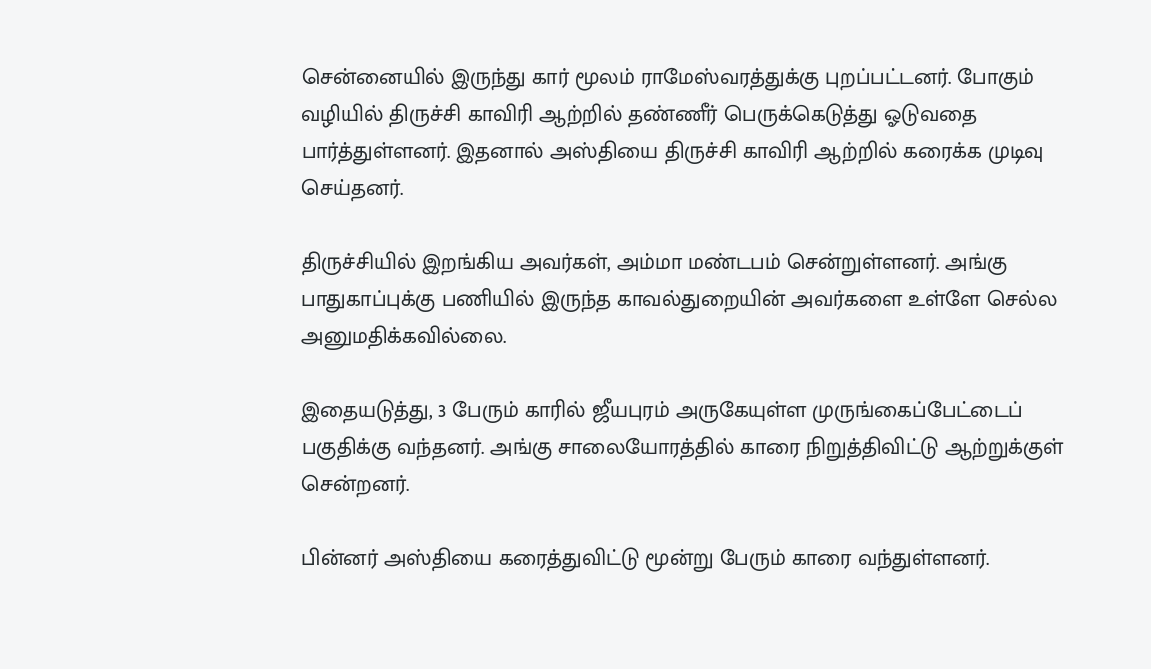சென்னையில் இருந்து கார் மூலம் ராமேஸ்வரத்துக்கு புறப்பட்டனர். போகும் வழியில் திருச்சி காவிரி ஆற்றில் தண்ணீர் பெருக்கெடுத்து ஓடுவதை பார்த்துள்ளனர். இதனால் அஸ்தியை திருச்சி காவிரி ஆற்றில் கரைக்க முடிவு செய்தனர்.

திருச்சியில் இறங்கிய அவர்கள், அம்மா மண்டபம் சென்றுள்ளனர். அங்கு பாதுகாப்புக்கு பணியில் இருந்த காவல்துறையின் அவர்களை உள்ளே செல்ல அனுமதிக்கவில்லை.

இதையடுத்து, 3 பேரும் காரில் ஜீயபுரம் அருகேயுள்ள முருங்கைப்பேட்டைப் பகுதிக்கு வந்தனர். அங்கு சாலையோரத்தில் காரை நிறுத்திவிட்டு ஆற்றுக்குள் சென்றனர்.

பின்னர் அஸ்தியை கரைத்துவிட்டு மூன்று பேரும் காரை வந்துள்ளனர்.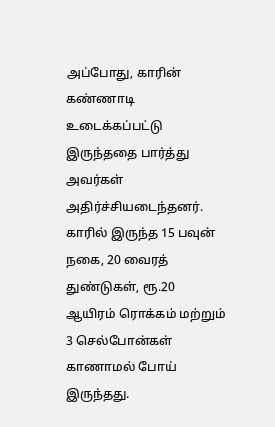அப்போது, காரின் கண்ணாடி உடைக்கப்பட்டு இருந்ததை பார்த்து அவர்கள் அதிர்ச்சியடைந்தனர். காரில் இருந்த 15 பவுன் நகை, 20 வைரத் துண்டுகள், ரூ.20 ஆயிரம் ரொக்கம் மற்றும் 3 செல்போன்கள் காணாமல் போய் இருந்தது.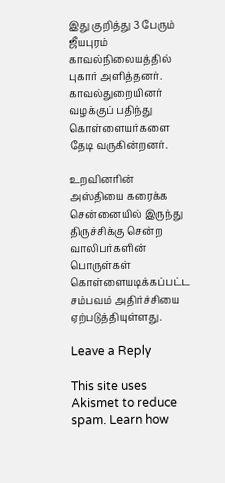இது குறித்து 3 பேரும் ஜீயபுரம் காவல்நிலையத்தில் புகார் அளித்தனர். காவல்துறையினர் வழக்குப் பதிந்து கொள்ளையர்களை தேடி வருகின்றனர்.

உறவினரின் அஸ்தியை கரைக்க சென்னையில் இருந்து திருச்சிக்கு சென்ற வாலிபர்களின் பொருள்கள் கொள்ளையடிக்கப்பட்ட சம்பவம் அதிர்ச்சியை ஏற்படுத்தியுள்ளது.

Leave a Reply

This site uses Akismet to reduce spam. Learn how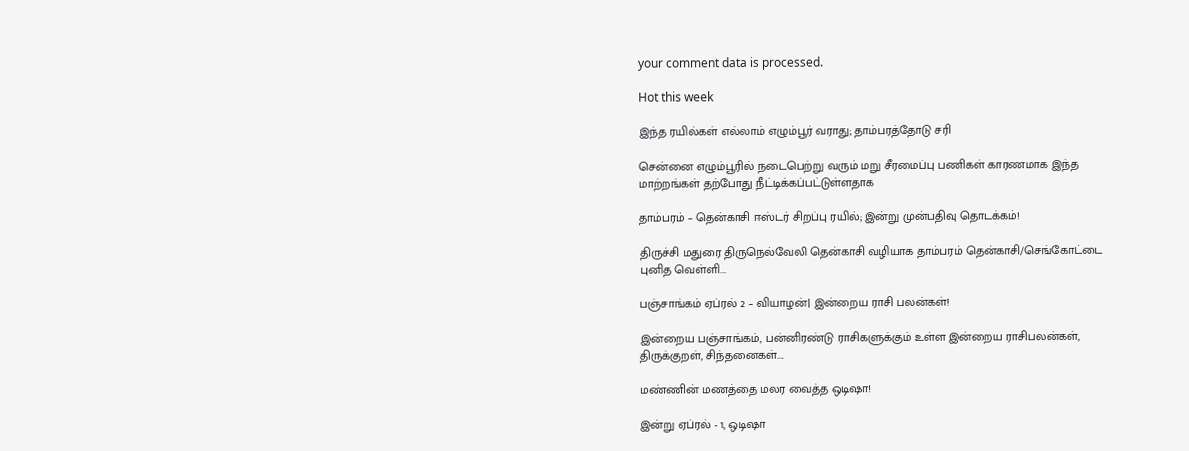your comment data is processed.

Hot this week

இந்த ரயில்கள் எல்லாம் எழும்பூர் வராது; தாம்பரத்தோடு சரி

சென்னை எழும்பூரில் நடைபெற்று வரும் மறு சீரமைப்பு பணிகள் காரணமாக இந்த மாற்றங்கள் தற்போது நீட்டிக்கப்பட்டுள்ளதாக‌

தாம்பரம் – தென்காசி ஈஸ்டர் சிறப்பு ரயில்; இன்று முன்பதிவு தொடக்கம்!

திருச்சி மதுரை திருநெல்வேலி தென்காசி வழியாக தாம்பரம் தென்காசி/செங்கோட்டை புனித வெள்ளி...

பஞ்சாங்கம் ஏப்ரல் 2 – வியாழன்| இன்றைய ராசி பலன்கள்!

இன்றைய பஞ்சாங்கம், பன்னிரண்டு ராசிகளுக்கும் உள்ள இன்றைய ராசிபலன்கள், திருக்குறள், சிந்தனைகள்....

மண்ணின் மணத்தை மலர வைத்த ஒடிஷா!

இன்று ஏப்ரல் - 1, ஒடிஷா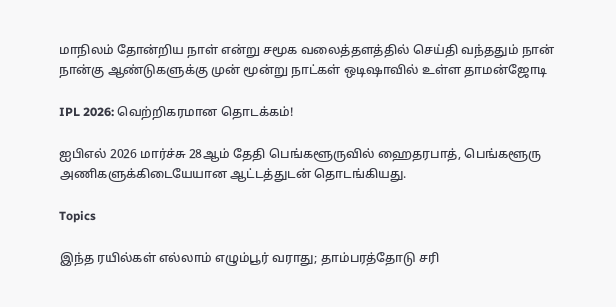மாநிலம் தோன்றிய நாள் என்று சமூக வலைத்தளத்தில் செய்தி வந்ததும் நான் நான்கு ஆண்டுகளுக்கு முன் மூன்று நாட்கள் ஒடிஷாவில் உள்ள தாமன்ஜோடி

IPL 2026: வெற்றிகரமான தொடக்கம்!

ஐபிஎல் 2026 மார்ச்சு 28ஆம் தேதி பெங்களூருவில் ஹைதரபாத், பெங்களூரு அணிகளுக்கிடையேயான ஆட்டத்துடன் தொடங்கியது.

Topics

இந்த ரயில்கள் எல்லாம் எழும்பூர் வராது; தாம்பரத்தோடு சரி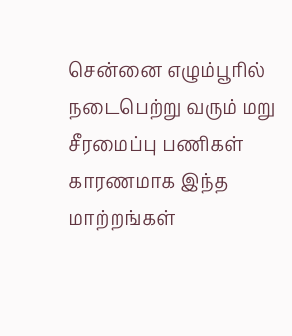சென்னை எழும்பூரில் நடைபெற்று வரும் மறு சீரமைப்பு பணிகள் காரணமாக இந்த மாற்றங்கள்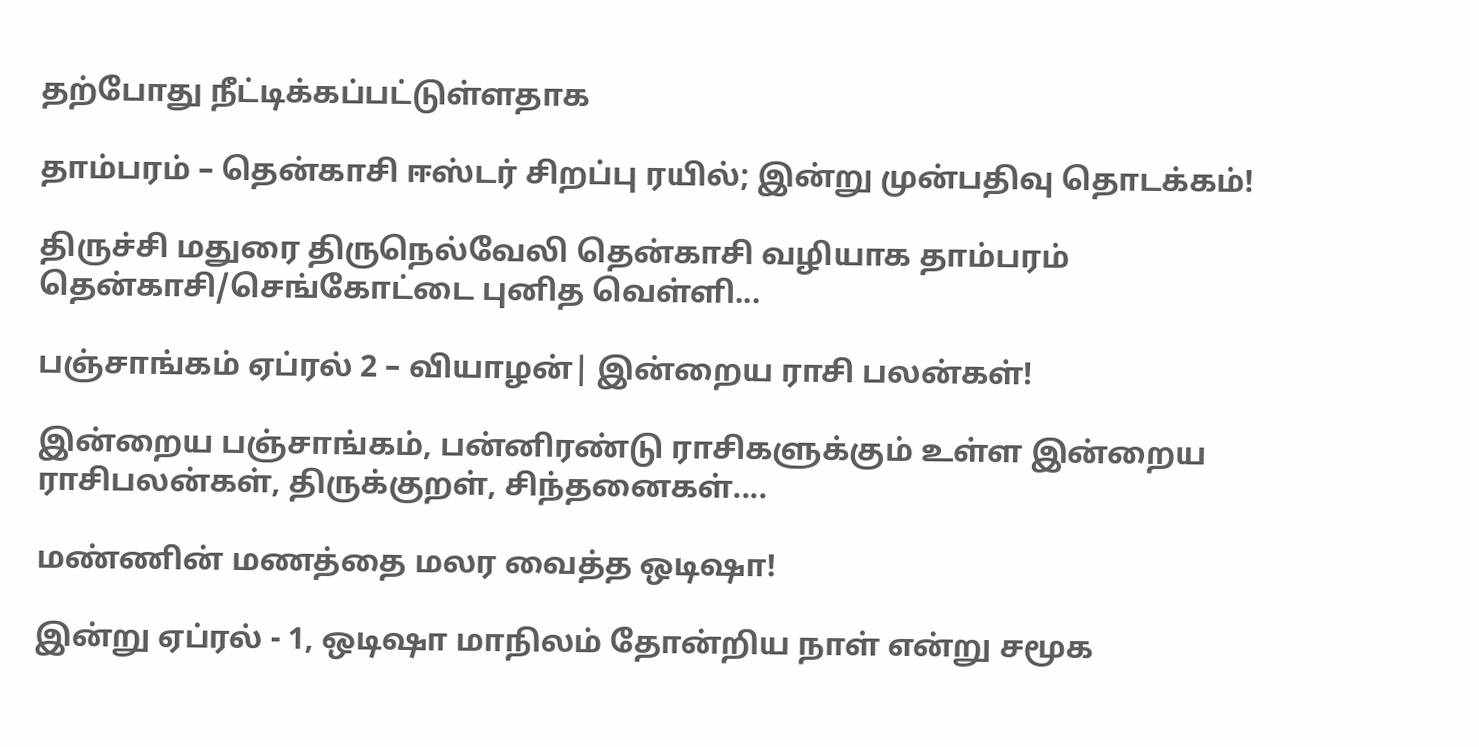தற்போது நீட்டிக்கப்பட்டுள்ளதாக‌

தாம்பரம் – தென்காசி ஈஸ்டர் சிறப்பு ரயில்; இன்று முன்பதிவு தொடக்கம்!

திருச்சி மதுரை திருநெல்வேலி தென்காசி வழியாக தாம்பரம் தென்காசி/செங்கோட்டை புனித வெள்ளி...

பஞ்சாங்கம் ஏப்ரல் 2 – வியாழன்| இன்றைய ராசி பலன்கள்!

இன்றைய பஞ்சாங்கம், பன்னிரண்டு ராசிகளுக்கும் உள்ள இன்றைய ராசிபலன்கள், திருக்குறள், சிந்தனைகள்....

மண்ணின் மணத்தை மலர வைத்த ஒடிஷா!

இன்று ஏப்ரல் - 1, ஒடிஷா மாநிலம் தோன்றிய நாள் என்று சமூக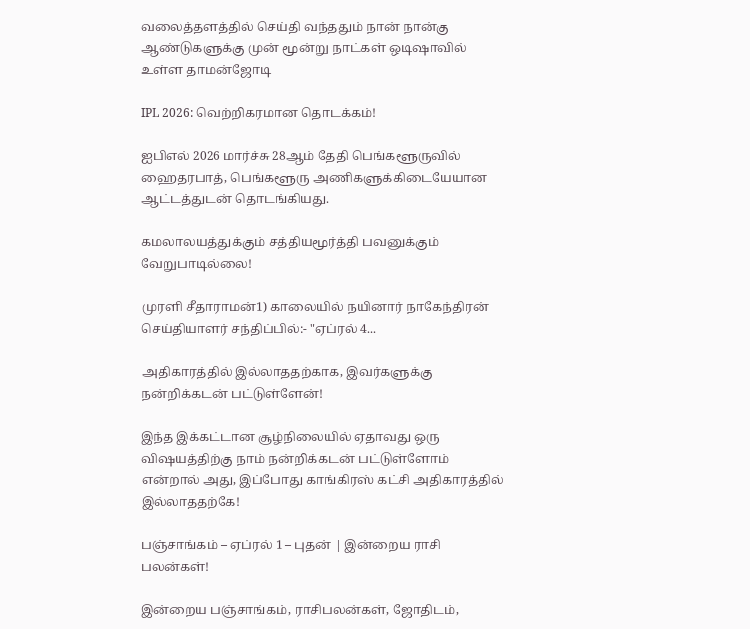வலைத்தளத்தில் செய்தி வந்ததும் நான் நான்கு ஆண்டுகளுக்கு முன் மூன்று நாட்கள் ஒடிஷாவில் உள்ள தாமன்ஜோடி

IPL 2026: வெற்றிகரமான தொடக்கம்!

ஐபிஎல் 2026 மார்ச்சு 28ஆம் தேதி பெங்களூருவில் ஹைதரபாத், பெங்களூரு அணிகளுக்கிடையேயான ஆட்டத்துடன் தொடங்கியது.

கமலாலயத்துக்கும் சத்தியமூர்த்தி பவனுக்கும் வேறுபாடில்லை!

முரளி சீதாராமன்1) காலையில் நயினார் நாகேந்திரன் செய்தியாளர் சந்திப்பில்:- "ஏப்ரல் 4...

அதிகாரத்தில் இல்லாததற்காக, இவர்களுக்கு நன்றிக்கடன் பட்டுள்ளேன்!

இந்த இக்கட்டான சூழ்நிலையில் ஏதாவது ஒரு விஷயத்திற்கு நாம் நன்றிக்கடன் பட்டுள்ளோம் என்றால் அது, இப்போது காங்கிரஸ் கட்சி அதிகாரத்தில் இல்லாததற்கே!

பஞ்சாங்கம் – ஏப்ரல் 1 – புதன் | இன்றைய ராசி பலன்கள்!

இன்றைய பஞ்சாங்கம், ராசிபலன்கள், ஜோதிடம்,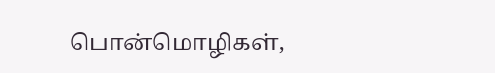பொன்மொழிகள்,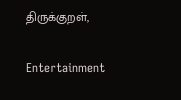திருக்குறள்,

Entertainment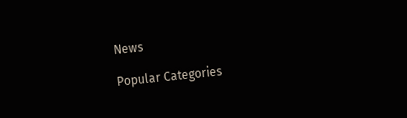News

Popular Categories